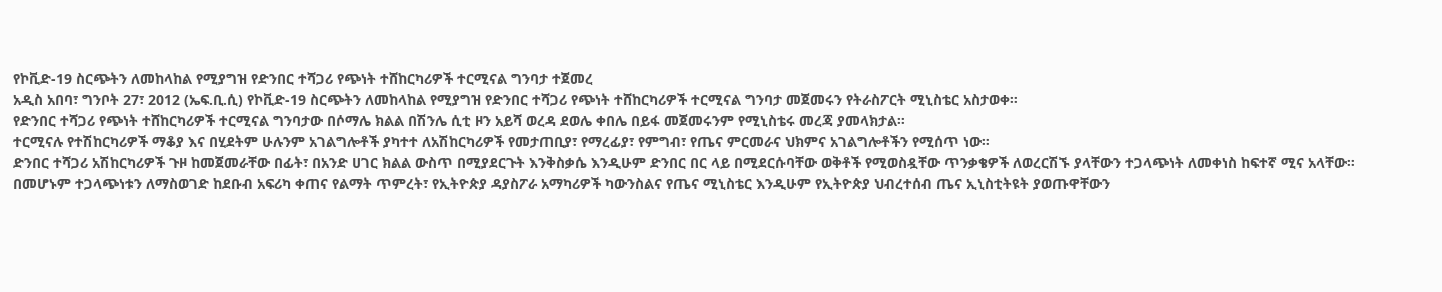የኮቪድ-19 ስርጭትን ለመከላከል የሚያግዝ የድንበር ተሻጋሪ የጭነት ተሸከርካሪዎች ተርሚናል ግንባታ ተጀመረ
አዲስ አበባ፣ ግንቦት 27፣ 2012 (ኤፍ.ቢ.ሲ) የኮቪድ-19 ስርጭትን ለመከላከል የሚያግዝ የድንበር ተሻጋሪ የጭነት ተሸከርካሪዎች ተርሚናል ግንባታ መጀመሩን የትራስፖርት ሚኒስቴር አስታወቀ።
የድንበር ተሻጋሪ የጭነት ተሸከርካሪዎች ተርሚናል ግንባታው በሶማሌ ክልል በሽንሌ ሲቲ ዞን አይሻ ወረዳ ደወሌ ቀበሌ በይፋ መጀመሩንም የሚኒስቴሩ መረጃ ያመላክታል።
ተርሚናሉ የተሽከርካሪዎች ማቆያ እና በሂደትም ሁሉንም አገልግሎቶች ያካተተ ለአሽከርካሪዎች የመታጠቢያ፣ የማረፊያ፣ የምግብ፣ የጤና ምርመራና ህክምና አገልግሎቶችን የሚሰጥ ነው።
ድንበር ተሻጋሪ አሽከርካሪዎች ጉዞ ከመጀመራቸው በፊት፣ በአንድ ሀገር ክልል ውስጥ በሚያደርጉት እንቅስቃሴ እንዲሁም ድንበር በር ላይ በሚደርሱባቸው ወቅቶች የሚወስዷቸው ጥንቃቄዎች ለወረርሽኙ ያላቸውን ተጋላጭነት ለመቀነስ ከፍተኛ ሚና አላቸው።
በመሆኑም ተጋላጭነቱን ለማስወገድ ከደቡብ አፍሪካ ቀጠና የልማት ጥምረት፣ የኢትዮጵያ ዳያስፖራ አማካሪዎች ካውንስልና የጤና ሚኒስቴር እንዲሁም የኢትዮጵያ ህብረተሰብ ጤና ኢኒስቲትዩት ያወጡዋቸውን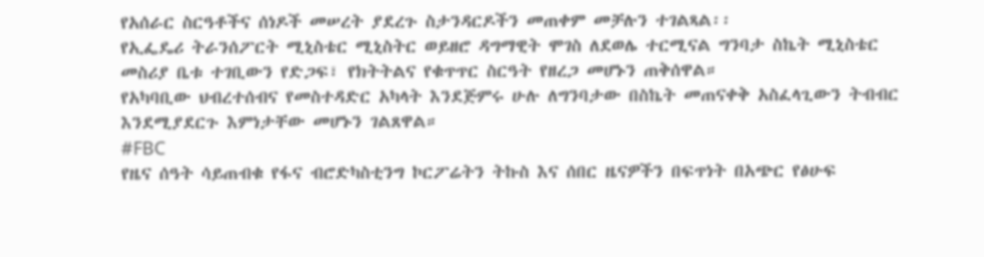የአሰራር ስርዓቶችና ሰነዶች መሠረት ያደረጉ ስታንዳርዶችን መጠቀም መቻሉን ተገልጻል፡፡
የኢፌዴሪ ትራንሰፖርት ሚኒስቴር ሚኒስትር ወይዘሮ ዳግማዊት ሞገስ ለደወሌ ተርሚናል ግንባታ ስኬት ሚኒስቴር መስሪያ ቤቱ ተገቢውን የድጋፍ፣ የክትትልና የቁጥጥር ስርዓት የዘረጋ መሆኑን ጠቅሰዋል።
የአካባቢው ህብረተሰብና የመስተዳድር አካላት እንደጅምሩ ሁሉ ለግንባታው በስኬት መጠናቀቅ አስፈላጊውን ትብብር እንደሚያደርጉ እምነታቸው መሆኑን ገልጸዋል።
#FBC
የዜና ሰዓት ሳይጠብቁ የፋና ብሮድካስቲንግ ኮርፖሬትን ትኩስ እና ሰበር ዜናዎችን በፍጥነት በአጭር የፅሁፍ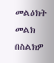መልዕክት መልክ በስልክዎ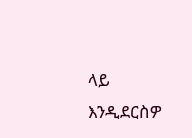ላይ እንዲደርስዎ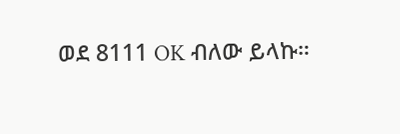ወደ 8111 OK ብለው ይላኩ።